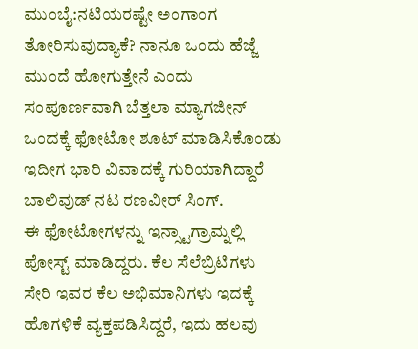ಮುಂಬೈ:ನಟಿಯರಷ್ಟೇ ಅಂಗಾಂಗ ತೋರಿಸುವುದ್ಯಾಕೆ? ನಾನೂ ಒಂದು ಹೆಜ್ಜೆ ಮುಂದೆ ಹೋಗುತ್ತೇನೆ ಎಂದು ಸಂಪೂರ್ಣವಾಗಿ ಬೆತ್ತಲಾ ಮ್ಯಾಗಜೀನ್ ಒಂದಕ್ಕೆ ಫೋಟೋ ಶೂಟ್ ಮಾಡಿಸಿಕೊಂಡು ಇದೀಗ ಭಾರಿ ವಿವಾದಕ್ಕೆ ಗುರಿಯಾಗಿದ್ದಾರೆ ಬಾಲಿವುಡ್ ನಟ ರಣವೀರ್ ಸಿಂಗ್.
ಈ ಫೋಟೋಗಳನ್ನು ಇನ್ಸ್ಟಾಗ್ರಾಮ್ನಲ್ಲಿ ಪೋಸ್ಟ್ ಮಾಡಿದ್ದರು. ಕೆಲ ಸೆಲೆಬ್ರಿಟಿಗಳು ಸೇರಿ ಇವರ ಕೆಲ ಅಭಿಮಾನಿಗಳು ಇದಕ್ಕೆ ಹೊಗಳಿಕೆ ವ್ಯಕ್ತಪಡಿಸಿದ್ದರೆ, ಇದು ಹಲವು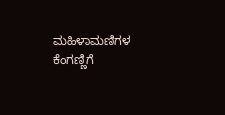ಮಹಿಳಾಮಣಿಗಳ ಕೆಂಗಣ್ಣಿಗೆ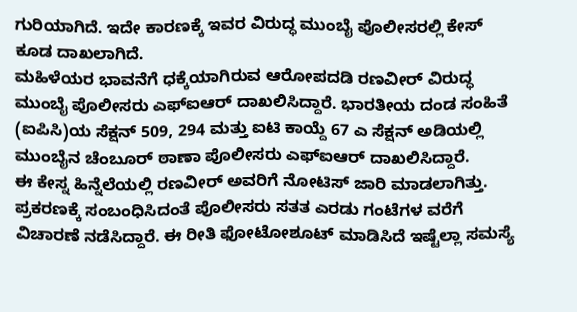ಗುರಿಯಾಗಿದೆ. ಇದೇ ಕಾರಣಕ್ಕೆ ಇವರ ವಿರುದ್ಧ ಮುಂಬೈ ಪೊಲೀಸರಲ್ಲಿ ಕೇಸ್ ಕೂಡ ದಾಖಲಾಗಿದೆ.
ಮಹಿಳೆಯರ ಭಾವನೆಗೆ ಧಕ್ಕೆಯಾಗಿರುವ ಆರೋಪದಡಿ ರಣವೀರ್ ವಿರುದ್ಧ ಮುಂಬೈ ಪೊಲೀಸರು ಎಫ್ಐಆರ್ ದಾಖಲಿಸಿದ್ದಾರೆ. ಭಾರತೀಯ ದಂಡ ಸಂಹಿತೆ (ಐಪಿಸಿ)ಯ ಸೆಕ್ಷನ್ 509, 294 ಮತ್ತು ಐಟಿ ಕಾಯ್ದೆ 67 ಎ ಸೆಕ್ಷನ್ ಅಡಿಯಲ್ಲಿ ಮುಂಬೈನ ಚೆಂಬೂರ್ ಠಾಣಾ ಪೊಲೀಸರು ಎಫ್ಐಆರ್ ದಾಖಲಿಸಿದ್ದಾರೆ.
ಈ ಕೇಸ್ನ ಹಿನ್ನೆಲೆಯಲ್ಲಿ ರಣವೀರ್ ಅವರಿಗೆ ನೋಟಿಸ್ ಜಾರಿ ಮಾಡಲಾಗಿತ್ತು. ಪ್ರಕರಣಕ್ಕೆ ಸಂಬಂಧಿಸಿದಂತೆ ಪೊಲೀಸರು ಸತತ ಎರಡು ಗಂಟೆಗಳ ವರೆಗೆ ವಿಚಾರಣೆ ನಡೆಸಿದ್ದಾರೆ. ಈ ರೀತಿ ಫೋಟೋಶೂಟ್ ಮಾಡಿಸಿದೆ ಇಷ್ಟೆಲ್ಲಾ ಸಮಸ್ಯೆ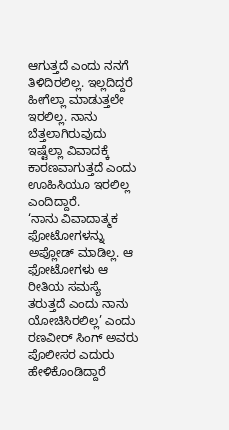ಆಗುತ್ತದೆ ಎಂದು ನನಗೆ ತಿಳಿದಿರಲಿಲ್ಲ. ಇಲ್ಲದಿದ್ದರೆ ಹೀಗೆಲ್ಲಾ ಮಾಡುತ್ತಲೇ ಇರಲಿಲ್ಲ. ನಾನು ಬೆತ್ತಲಾಗಿರುವುದು ಇಷ್ಟೆಲ್ಲಾ ವಿವಾದಕ್ಕೆ ಕಾರಣವಾಗುತ್ತದೆ ಎಂದು ಊಹಿಸಿಯೂ ಇರಲಿಲ್ಲ ಎಂದಿದ್ದಾರೆ.
‘ನಾನು ವಿವಾದಾತ್ಮಕ ಫೋಟೋಗಳನ್ನು ಅಪ್ಲೋಡ್ ಮಾಡಿಲ್ಲ. ಆ ಫೋಟೋಗಳು ಆ ರೀತಿಯ ಸಮಸ್ಯೆ ತರುತ್ತದೆ ಎಂದು ನಾನು ಯೋಚಿಸಿರಲಿಲ್ಲ’ ಎಂದು ರಣವೀರ್ ಸಿಂಗ್ ಅವರು ಪೊಲೀಸರ ಎದುರು ಹೇಳಿಕೊಂಡಿದ್ದಾರೆ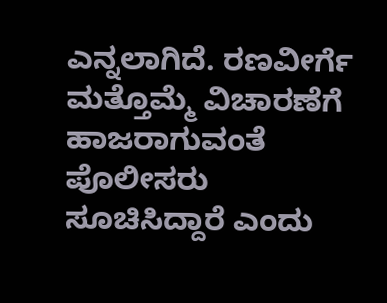ಎನ್ನಲಾಗಿದೆ. ರಣವೀರ್ಗೆ ಮತ್ತೊಮ್ಮೆ ವಿಚಾರಣೆಗೆ ಹಾಜರಾಗುವಂತೆ ಪೊಲೀಸರು ಸೂಚಿಸಿದ್ದಾರೆ ಎಂದು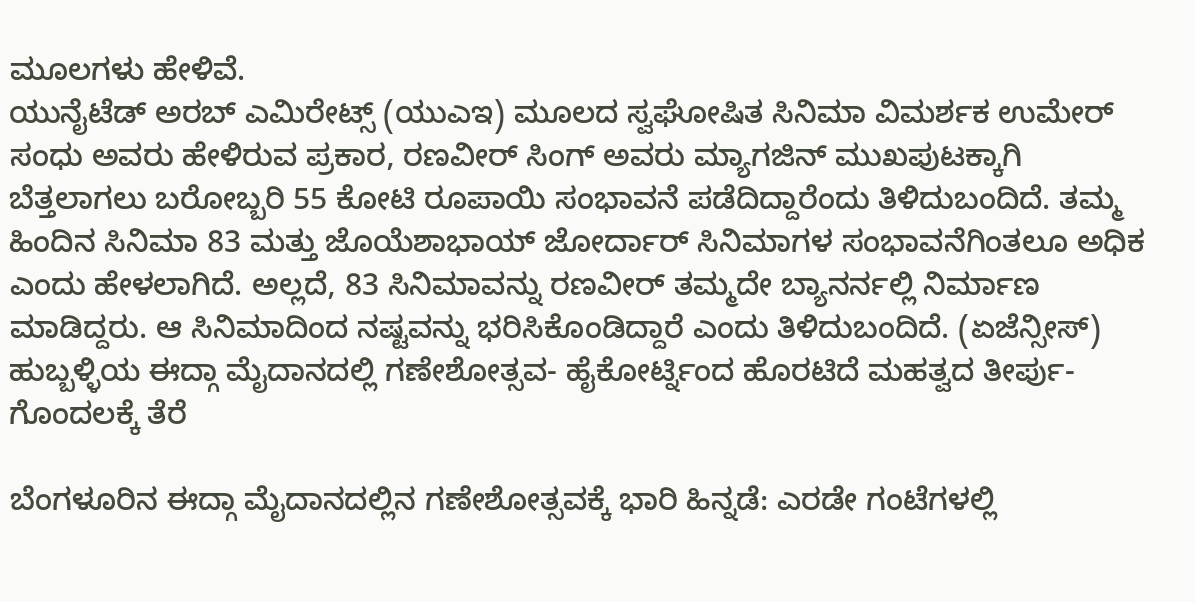ಮೂಲಗಳು ಹೇಳಿವೆ.
ಯುನೈಟೆಡ್ ಅರಬ್ ಎಮಿರೇಟ್ಸ್ (ಯುಎಇ) ಮೂಲದ ಸ್ವಘೋಷಿತ ಸಿನಿಮಾ ವಿಮರ್ಶಕ ಉಮೇರ್ ಸಂಧು ಅವರು ಹೇಳಿರುವ ಪ್ರಕಾರ, ರಣವೀರ್ ಸಿಂಗ್ ಅವರು ಮ್ಯಾಗಜಿನ್ ಮುಖಪುಟಕ್ಕಾಗಿ ಬೆತ್ತಲಾಗಲು ಬರೋಬ್ಬರಿ 55 ಕೋಟಿ ರೂಪಾಯಿ ಸಂಭಾವನೆ ಪಡೆದಿದ್ದಾರೆಂದು ತಿಳಿದುಬಂದಿದೆ. ತಮ್ಮ ಹಿಂದಿನ ಸಿನಿಮಾ 83 ಮತ್ತು ಜೊಯೆಶಾಭಾಯ್ ಜೋರ್ದಾರ್ ಸಿನಿಮಾಗಳ ಸಂಭಾವನೆಗಿಂತಲೂ ಅಧಿಕ ಎಂದು ಹೇಳಲಾಗಿದೆ. ಅಲ್ಲದೆ, 83 ಸಿನಿಮಾವನ್ನು ರಣವೀರ್ ತಮ್ಮದೇ ಬ್ಯಾನರ್ನಲ್ಲಿ ನಿರ್ಮಾಣ ಮಾಡಿದ್ದರು. ಆ ಸಿನಿಮಾದಿಂದ ನಷ್ಟವನ್ನು ಭರಿಸಿಕೊಂಡಿದ್ದಾರೆ ಎಂದು ತಿಳಿದುಬಂದಿದೆ. (ಏಜೆನ್ಸೀಸ್)
ಹುಬ್ಬಳ್ಳಿಯ ಈದ್ಗಾ ಮೈದಾನದಲ್ಲಿ ಗಣೇಶೋತ್ಸವ- ಹೈಕೋರ್ಟ್ನಿಂದ ಹೊರಟಿದೆ ಮಹತ್ವದ ತೀರ್ಪು- ಗೊಂದಲಕ್ಕೆ ತೆರೆ

ಬೆಂಗಳೂರಿನ ಈದ್ಗಾ ಮೈದಾನದಲ್ಲಿನ ಗಣೇಶೋತ್ಸವಕ್ಕೆ ಭಾರಿ ಹಿನ್ನಡೆ: ಎರಡೇ ಗಂಟೆಗಳಲ್ಲಿ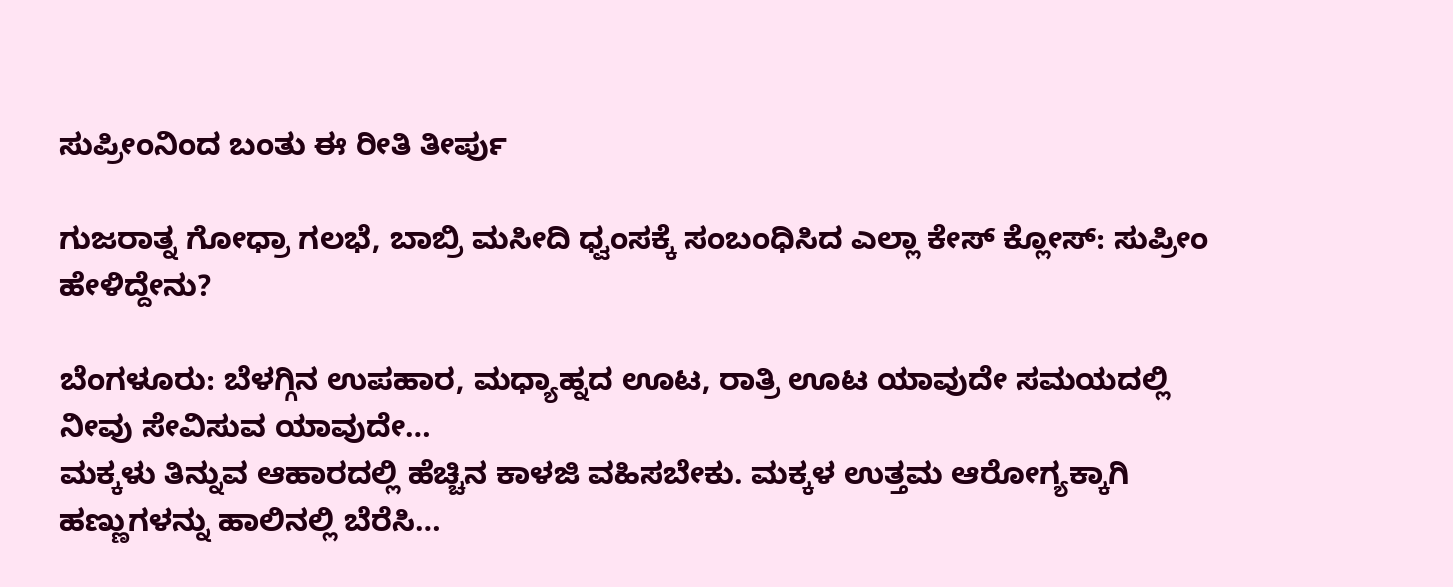ಸುಪ್ರೀಂನಿಂದ ಬಂತು ಈ ರೀತಿ ತೀರ್ಪು

ಗುಜರಾತ್ನ ಗೋಧ್ರಾ ಗಲಭೆ, ಬಾಬ್ರಿ ಮಸೀದಿ ಧ್ವಂಸಕ್ಕೆ ಸಂಬಂಧಿಸಿದ ಎಲ್ಲಾ ಕೇಸ್ ಕ್ಲೋಸ್: ಸುಪ್ರೀಂ ಹೇಳಿದ್ದೇನು?

ಬೆಂಗಳೂರು: ಬೆಳಗ್ಗಿನ ಉಪಹಾರ, ಮಧ್ಯಾಹ್ನದ ಊಟ, ರಾತ್ರಿ ಊಟ ಯಾವುದೇ ಸಮಯದಲ್ಲಿ ನೀವು ಸೇವಿಸುವ ಯಾವುದೇ…
ಮಕ್ಕಳು ತಿನ್ನುವ ಆಹಾರದಲ್ಲಿ ಹೆಚ್ಚಿನ ಕಾಳಜಿ ವಹಿಸಬೇಕು. ಮಕ್ಕಳ ಉತ್ತಮ ಆರೋಗ್ಯಕ್ಕಾಗಿ ಹಣ್ಣುಗಳನ್ನು ಹಾಲಿನಲ್ಲಿ ಬೆರೆಸಿ…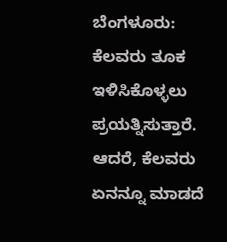ಬೆಂಗಳೂರು: ಕೆಲವರು ತೂಕ ಇಳಿಸಿಕೊಳ್ಳಲು ಪ್ರಯತ್ನಿಸುತ್ತಾರೆ. ಆದರೆ, ಕೆಲವರು ಏನನ್ನೂ ಮಾಡದೆ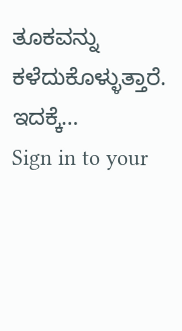ತೂಕವನ್ನು ಕಳೆದುಕೊಳ್ಳುತ್ತಾರೆ. ಇದಕ್ಕೆ…
Sign in to your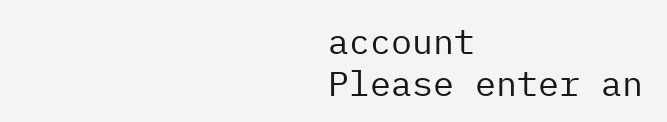account
Please enter an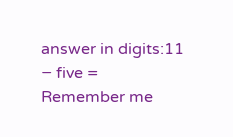answer in digits:11 − five =
Remember me